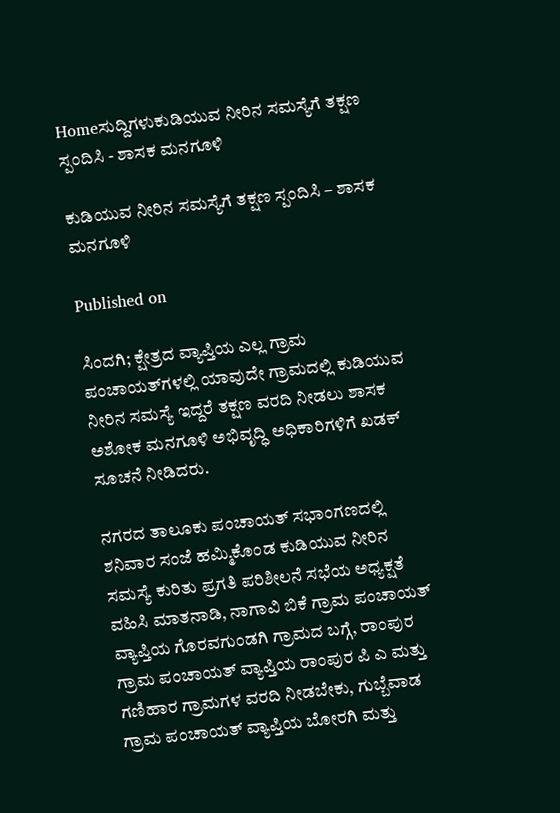Homeಸುದ್ದಿಗಳುಕುಡಿಯುವ ನೀರಿನ ಸಮಸ್ಯೆಗೆ ತಕ್ಷಣ ಸ್ಪಂದಿಸಿ - ಶಾಸಕ ಮನಗೂಳಿ

ಕುಡಿಯುವ ನೀರಿನ ಸಮಸ್ಯೆಗೆ ತಕ್ಷಣ ಸ್ಪಂದಿಸಿ – ಶಾಸಕ ಮನಗೂಳಿ

Published on

ಸಿಂದಗಿ; ಕ್ಷೇತ್ರದ ವ್ಯಾಪ್ತಿಯ ಎಲ್ಲ ಗ್ರಾಮ ಪಂಚಾಯತ್‌ಗಳಲ್ಲಿ ಯಾವುದೇ ಗ್ರಾಮದಲ್ಲಿ ಕುಡಿಯುವ ನೀರಿನ ಸಮಸ್ಯೆ ಇದ್ದರೆ ತಕ್ಷಣ ವರದಿ ನೀಡಲು ಶಾಸಕ ಅಶೋಕ ಮನಗೂಳಿ ಅಭಿವೃದ್ಧಿ ಅಧಿಕಾರಿಗಳಿಗೆ ಖಡಕ್ ಸೂಚನೆ ನೀಡಿದರು.

ನಗರದ ತಾಲೂಕು ಪಂಚಾಯತ್ ಸಭಾಂಗಣದಲ್ಲಿ ಶನಿವಾರ ಸಂಜೆ ಹಮ್ಮಿಕೊಂಡ ಕುಡಿಯುವ ನೀರಿನ ಸಮಸ್ಯೆ ಕುರಿತು ಪ್ರಗತಿ ಪರಿಶೀಲನೆ ಸಭೆಯ ಅಧ್ಯಕ್ಷತೆ ವಹಿಸಿ ಮಾತನಾಡಿ, ನಾಗಾವಿ ಬಿಕೆ ಗ್ರಾಮ ಪಂಚಾಯತ್ ವ್ಯಾಪ್ತಿಯ ಗೊರವಗುಂಡಗಿ ಗ್ರಾಮದ ಬಗ್ಗೆ, ರಾಂಪುರ ಗ್ರಾಮ ಪಂಚಾಯತ್ ವ್ಯಾಪ್ತಿಯ ರಾಂಪುರ ಪಿ ಎ ಮತ್ತು ಗಣಿಹಾರ ಗ್ರಾಮಗಳ ವರದಿ ನೀಡಬೇಕು, ಗುಬ್ಬೆವಾಡ ಗ್ರಾಮ ಪಂಚಾಯತ್ ವ್ಯಾಪ್ತಿಯ ಬೋರಗಿ ಮತ್ತು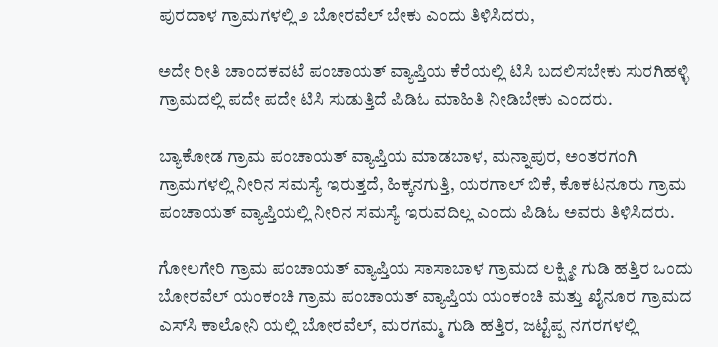ಪುರದಾಳ ಗ್ರಾಮಗಳಲ್ಲಿ ೨ ಬೋರವೆಲ್ ಬೇಕು ಎಂದು ತಿಳಿಸಿದರು,

ಅದೇ ರೀತಿ ಚಾಂದಕವಟೆ ಪಂಚಾಯತ್ ವ್ಯಾಪ್ತಿಯ ಕೆರೆಯಲ್ಲಿ ಟಿಸಿ ಬದಲಿಸಬೇಕು ಸುರಗಿಹಳ್ಳಿ ಗ್ರಾಮದಲ್ಲಿ ಪದೇ ಪದೇ ಟಿಸಿ ಸುಡುತ್ತಿದೆ ಪಿಡಿಓ ಮಾಹಿತಿ ನೀಡಿಬೇಕು ಎಂದರು.

ಬ್ಯಾಕೋಡ ಗ್ರಾಮ ಪಂಚಾಯತ್ ವ್ಯಾಪ್ತಿಯ ಮಾಡಬಾಳ, ಮನ್ನಾಪುರ, ಅಂತರಗಂಗಿ ಗ್ರಾಮಗಳಲ್ಲಿ ನೀರಿನ ಸಮಸ್ಯೆ ಇರುತ್ತದೆ, ಹಿಕ್ಕನಗುತ್ತಿ, ಯರಗಾಲ್ ಬಿಕೆ, ಕೊಕಟನೂರು ಗ್ರಾಮ ಪಂಚಾಯತ್ ವ್ಯಾಪ್ತಿಯಲ್ಲಿ ನೀರಿನ ಸಮಸ್ಯೆ ಇರುವದಿಲ್ಲ ಎಂದು ಪಿಡಿಓ ಅವರು ತಿಳಿಸಿದರು.

ಗೋಲಗೇರಿ ಗ್ರಾಮ ಪಂಚಾಯತ್ ವ್ಯಾಪ್ತಿಯ ಸಾಸಾಬಾಳ ಗ್ರಾಮದ ಲಕ್ಷ್ಮೀ ಗುಡಿ ಹತ್ತಿರ ಒಂದು ಬೋರವೆಲ್ ಯಂಕಂಚಿ ಗ್ರಾಮ ಪಂಚಾಯತ್ ವ್ಯಾಪ್ತಿಯ ಯಂಕಂಚಿ ಮತ್ತು ಖೈನೂರ ಗ್ರಾಮದ ಎಸ್‌ಸಿ ಕಾಲೋನಿ ಯಲ್ಲಿ ಬೋರವೆಲ್, ಮರಗಮ್ಮ ಗುಡಿ ಹತ್ತಿರ, ಜಟ್ಟೆಪ್ಪ ನಗರಗಳಲ್ಲಿ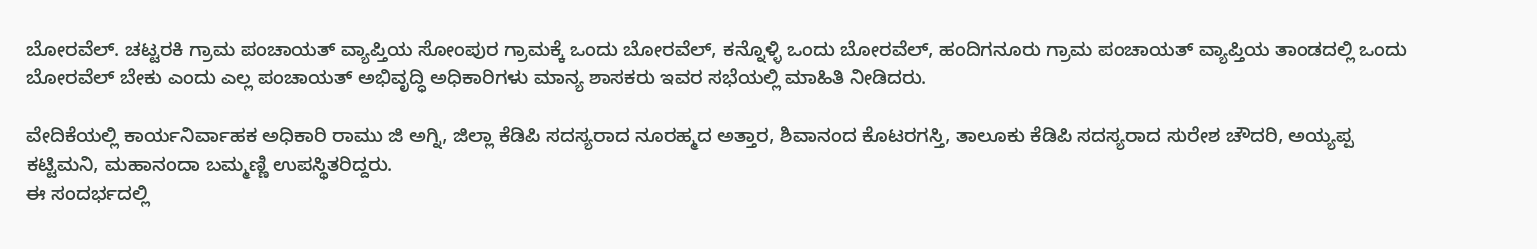ಬೋರವೆಲ್. ಚಟ್ಟರಕಿ ಗ್ರಾಮ ಪಂಚಾಯತ್ ವ್ಯಾಪ್ತಿಯ ಸೋಂಪುರ ಗ್ರಾಮಕ್ಕೆ ಒಂದು ಬೋರವೆಲ್, ಕನ್ನೊಳ್ಳಿ ಒಂದು ಬೋರವೆಲ್, ಹಂದಿಗನೂರು ಗ್ರಾಮ ಪಂಚಾಯತ್ ವ್ಯಾಪ್ತಿಯ ತಾಂಡದಲ್ಲಿ ಒಂದು ಬೋರವೆಲ್ ಬೇಕು ಎಂದು ಎಲ್ಲ ಪಂಚಾಯತ್ ಅಭಿವೃದ್ಧಿ ಅಧಿಕಾರಿಗಳು ಮಾನ್ಯ ಶಾಸಕರು ಇವರ ಸಭೆಯಲ್ಲಿ ಮಾಹಿತಿ ನೀಡಿದರು.

ವೇದಿಕೆಯಲ್ಲಿ ಕಾರ್ಯನಿರ್ವಾಹಕ ಅಧಿಕಾರಿ ರಾಮು ಜಿ ಅಗ್ನಿ, ಜಿಲ್ಲಾ ಕೆಡಿಪಿ ಸದಸ್ಯರಾದ ನೂರಹ್ಮದ ಅತ್ತಾರ, ಶಿವಾನಂದ ಕೊಟರಗಸ್ತಿ, ತಾಲೂಕು ಕೆಡಿಪಿ ಸದಸ್ಯರಾದ ಸುರೇಶ ಚೌದರಿ, ಅಯ್ಯಪ್ಪ ಕಟ್ಟಿಮನಿ, ಮಹಾನಂದಾ ಬಮ್ಮಣ್ಣಿ ಉಪಸ್ಥಿತರಿದ್ದರು.
ಈ ಸಂದರ್ಭದಲ್ಲಿ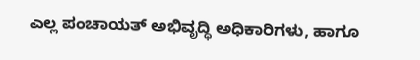ಎಲ್ಲ ಪಂಚಾಯತ್ ಅಭಿವೃದ್ಧಿ ಅಧಿಕಾರಿಗಳು, ಹಾಗೂ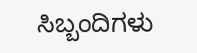ಸಿಬ್ಬಂದಿಗಳು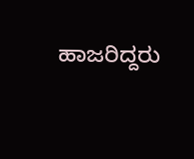ಹಾಜರಿದ್ದರು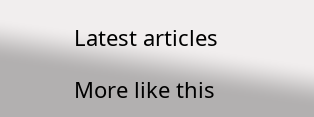Latest articles

More like this